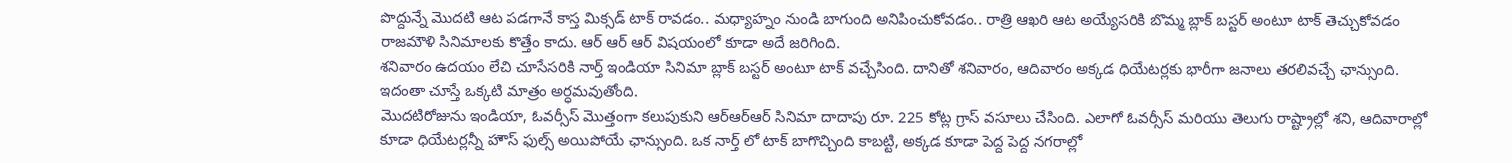పొద్దున్నే మొదటి ఆట పడగానే కాస్త మిక్సడ్ టాక్ రావడం.. మధ్యాహ్నం నుండి బాగుంది అనిపించుకోవడం.. రాత్రి ఆఖరి ఆట అయ్యేసరికి బొమ్మ బ్లాక్ బస్టర్ అంటూ టాక్ తెచ్చుకోవడం రాజమౌళి సినిమాలకు కొత్తేం కాదు. ఆర్ ఆర్ ఆర్ విషయంలో కూడా అదే జరిగింది.
శనివారం ఉదయం లేచి చూసేసరికి నార్త్ ఇండియా సినిమా బ్లాక్ బస్టర్ అంటూ టాక్ వచ్చేసింది. దానితో శనివారం, ఆదివారం అక్కడ ధియేటర్లకు భారీగా జనాలు తరలివచ్చే ఛాన్సుంది. ఇదంతా చూస్తే ఒక్కటి మాత్రం అర్ధమవుతోంది.
మొదటిరోజును ఇండియా, ఓవర్సీస్ మొత్తంగా కలుపుకుని ఆర్ఆర్ఆర్ సినిమా దాదాపు రూ. 225 కోట్ల గ్రాస్ వసూలు చేసింది. ఎలాగో ఓవర్సీస్ మరియు తెలుగు రాష్ట్రాల్లో శని, ఆదివారాల్లో కూడా ధియేటర్లన్నీ హౌస్ ఫుల్స్ అయిపోయే ఛాన్సుంది. ఒక నార్త్ లో టాక్ బాగొచ్చింది కాబట్టి, అక్కడ కూడా పెద్ద పెద్ద నగరాల్లో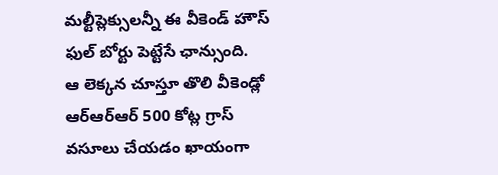మల్టీప్లెక్సులన్నీ ఈ వీకెండ్ హౌస్ ఫుల్ బోర్టు పెట్టేసే ఛాన్సుంది.
ఆ లెక్కన చూస్తూ తొలి వీకెండ్లో ఆర్ఆర్ఆర్ 500 కోట్ల గ్రాస్ వసూలు చేయడం ఖాయంగా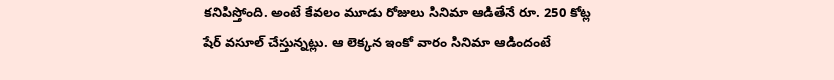కనిపిస్తోంది. అంటే కేవలం మూడు రోజులు సినిమా ఆడితేనే రూ. 250 కోట్ల షేర్ వసూల్ చేస్తున్నట్లు. ఆ లెక్కన ఇంకో వారం సినిమా ఆడిందంటే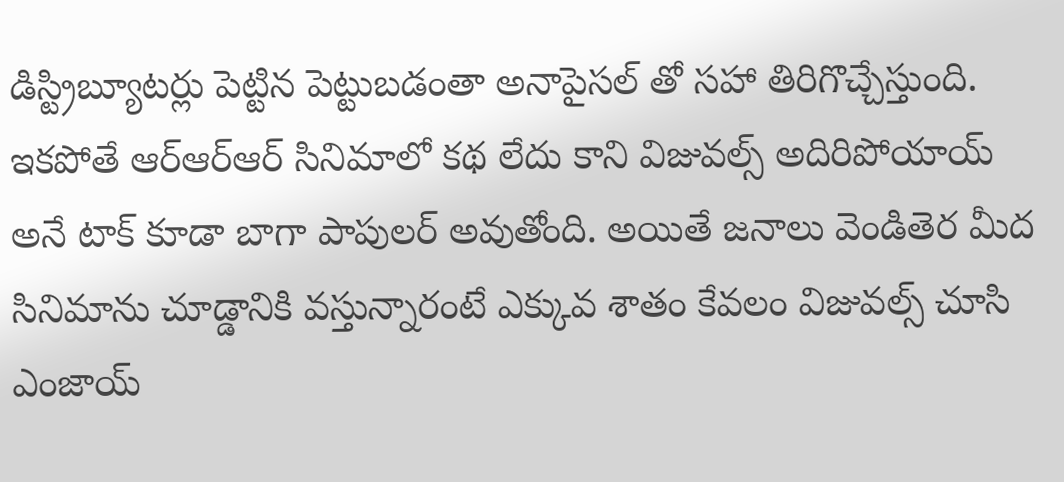డిస్ట్రిబ్యూటర్లు పెట్టిన పెట్టుబడంతా అనాపైసల్ తో సహా తిరిగొచ్చేస్తుంది.
ఇకపోతే ఆర్ఆర్ఆర్ సినిమాలో కథ లేదు కాని విజువల్స్ అదిరిపోయాయ్ అనే టాక్ కూడా బాగా పాపులర్ అవుతోంది. అయితే జనాలు వెండితెర మీద సినిమాను చూడ్డానికి వస్తున్నారంటే ఎక్కువ శాతం కేవలం విజువల్స్ చూసి ఎంజాయ్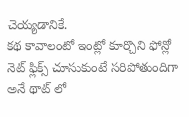చెయ్యడానికే.
కథ కావాలంటో ఇంట్లో కూర్చొని ఫోన్లో నెట్ ఫ్లిక్స్ చూసుకుంటే సరిపోతుందిగా అనే థాట్ లో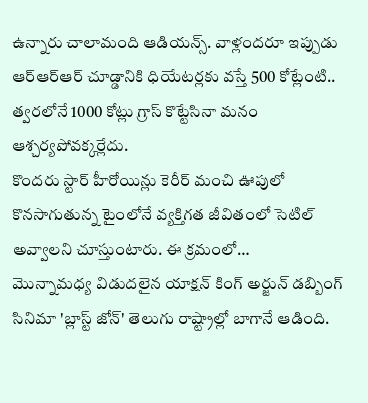ఉన్నారు చాలామంది ఆడియన్స్. వాళ్లందరూ ఇప్పుడు ఆర్ఆర్ఆర్ చూడ్డానికి ధియేటర్లకు వస్తే 500 కోట్లేంటి.. త్వరలోనే 1000 కోట్లు గ్రాస్ కొట్టేసినా మనం ఆశ్చర్యపోవక్కర్లేదు.
కొందరు స్టార్ హీరోయిన్లు కెరీర్ మంచి ఊపులో కొనసాగుతున్న టైంలోనే వ్యక్తిగత జీవితంలో సెటిల్ అవ్వాలని చూస్తుంటారు. ఈ క్రమంలో…
మొన్నామధ్య విడుదలైన యాక్షన్ కింగ్ అర్జున్ డబ్బింగ్ సినిమా 'బ్లాస్ట్ జోన్' తెలుగు రాష్ట్రాల్లో బాగానే ఆడింది.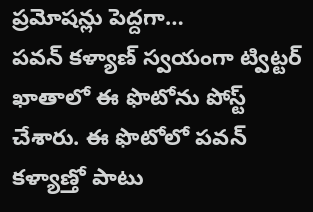ప్రమోషన్లు పెద్దగా…
పవన్ కళ్యాణ్ స్వయంగా ట్విట్టర్ ఖాతాలో ఈ ఫొటోను పోస్ట్ చేశారు. ఈ ఫొటోలో పవన్ కళ్యాణ్తో పాటు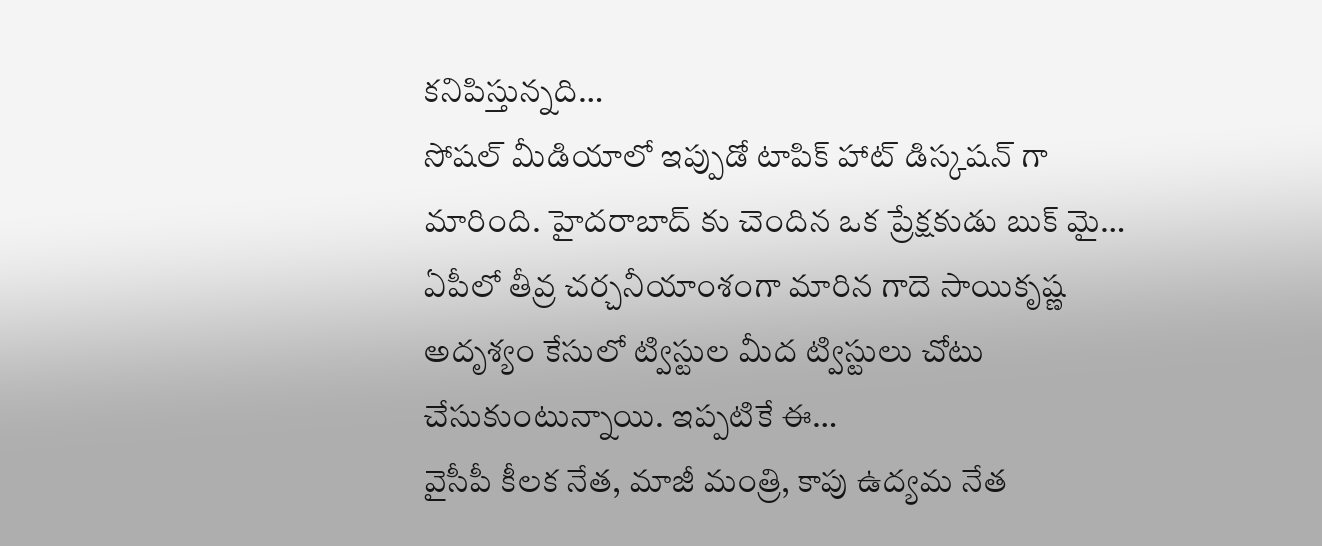కనిపిస్తున్నది…
సోషల్ మీడియాలో ఇప్పుడో టాపిక్ హాట్ డిస్కషన్ గా మారింది. హైదరాబాద్ కు చెందిన ఒక ప్రేక్షకుడు బుక్ మై…
ఏపీలో తీవ్ర చర్చనీయాంశంగా మారిన గాదె సాయికృష్ణ అదృశ్యం కేసులో ట్విస్టుల మీద ట్విస్టులు చోటు చేసుకుంటున్నాయి. ఇప్పటికే ఈ…
వైసీపీ కీలక నేత, మాజీ మంత్రి, కాపు ఉద్యమ నేత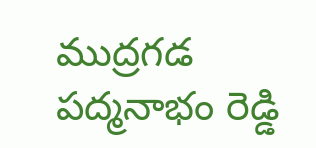ముద్రగడ పద్మనాభం రెడ్డి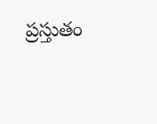ప్రస్తుతం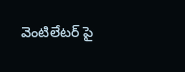వెంటిలేటర్ పై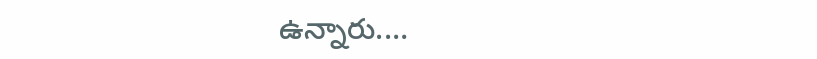ఉన్నారు.…